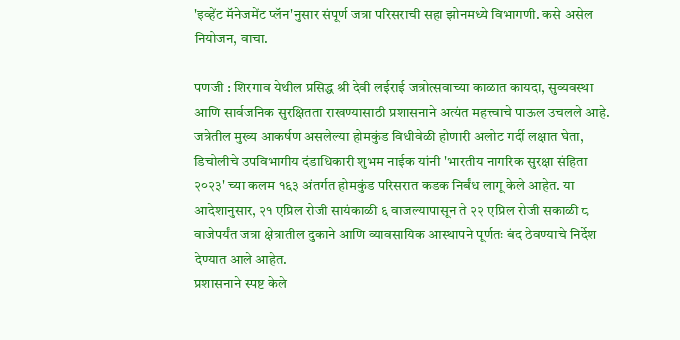'इव्हेंट मॅनेजमेंट प्लॅन'नुसार संपूर्ण जत्रा परिसराची सहा झोनमध्ये विभागणी. कसे असेल नियोजन, वाचा.

पणजी : शिरगाव येथील प्रसिद्ध श्री देवी लईराई जत्रोत्सवाच्या काळात कायदा, सुव्यवस्था आणि सार्वजनिक सुरक्षितता राखण्यासाठी प्रशासनाने अत्यंत महत्त्वाचे पाऊल उचलले आहे. जत्रेतील मुख्य आकर्षण असलेल्या होमकुंड विधीवेळी होणारी अलोट गर्दी लक्षात घेता, डिचोलीचे उपविभागीय दंडाधिकारी शुभम नाईक यांनी 'भारतीय नागरिक सुरक्षा संहिता २०२३' च्या कलम १६३ अंतर्गत होमकुंड परिसरात कडक निर्बंध लागू केले आहेत. या आदेशानुसार, २१ एप्रिल रोजी सायंकाळी ६ वाजल्यापासून ते २२ एप्रिल रोजी सकाळी ८ वाजेपर्यंत जत्रा क्षेत्रातील दुकाने आणि व्यावसायिक आस्थापने पूर्णतः बंद ठेवण्याचे निर्देश देण्यात आले आहेत.
प्रशासनाने स्पष्ट केले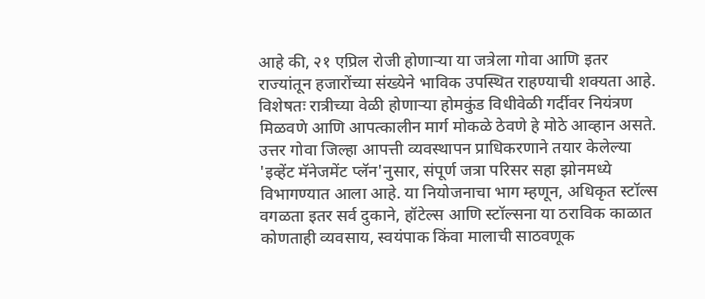आहे की, २१ एप्रिल रोजी होणाऱ्या या जत्रेला गोवा आणि इतर राज्यांतून हजारोंच्या संख्येने भाविक उपस्थित राहण्याची शक्यता आहे. विशेषतः रात्रीच्या वेळी होणाऱ्या होमकुंड विधीवेळी गर्दीवर नियंत्रण मिळवणे आणि आपत्कालीन मार्ग मोकळे ठेवणे हे मोठे आव्हान असते. उत्तर गोवा जिल्हा आपत्ती व्यवस्थापन प्राधिकरणाने तयार केलेल्या 'इव्हेंट मॅनेजमेंट प्लॅन'नुसार, संपूर्ण जत्रा परिसर सहा झोनमध्ये विभागण्यात आला आहे. या नियोजनाचा भाग म्हणून, अधिकृत स्टॉल्स वगळता इतर सर्व दुकाने, हॉटेल्स आणि स्टॉल्सना या ठराविक काळात कोणताही व्यवसाय, स्वयंपाक किंवा मालाची साठवणूक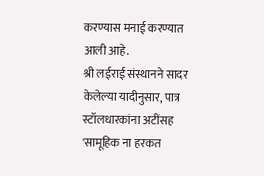करण्यास मनाई करण्यात आली आहे.
श्री लईराई संस्थानने सादर केलेल्या यादीनुसार, पात्र स्टॉलधारकांना अटींसह 'सामूहिक ना हरकत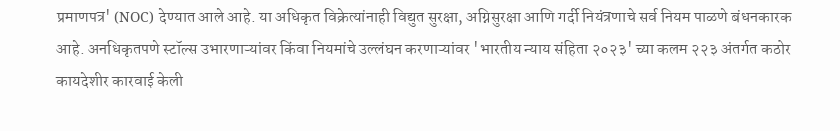प्रमाणपत्र' (NOC) देण्यात आले आहे. या अधिकृत विक्रेत्यांनाही विद्युत सुरक्षा, अग्निसुरक्षा आणि गर्दी नियंत्रणाचे सर्व नियम पाळणे बंधनकारक आहे. अनधिकृतपणे स्टॉल्स उभारणाऱ्यांवर किंवा नियमांचे उल्लंघन करणाऱ्यांवर 'भारतीय न्याय संहिता २०२३' च्या कलम २२३ अंतर्गत कठोर कायदेशीर कारवाई केली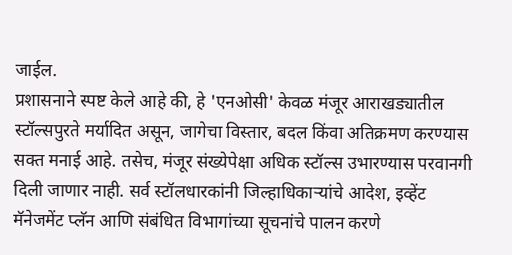जाईल.
प्रशासनाने स्पष्ट केले आहे की, हे 'एनओसी' केवळ मंजूर आराखड्यातील स्टॉल्सपुरते मर्यादित असून, जागेचा विस्तार, बदल किंवा अतिक्रमण करण्यास सक्त मनाई आहे. तसेच, मंजूर संख्येपेक्षा अधिक स्टॉल्स उभारण्यास परवानगी दिली जाणार नाही. सर्व स्टॉलधारकांनी जिल्हाधिकाऱ्यांचे आदेश, इव्हेंट मॅनेजमेंट प्लॅन आणि संबंधित विभागांच्या सूचनांचे पालन करणे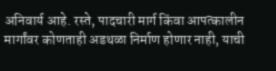अनिवार्य आहे. रस्ते, पादचारी मार्ग किंवा आपत्कालीन मार्गांवर कोणताही अडथळा निर्माण होणार नाही, याची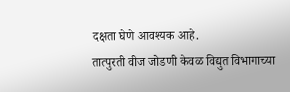दक्षता घेणे आवश्यक आहे.
तात्पुरती वीज जोडणी केवळ विद्युत विभागाच्या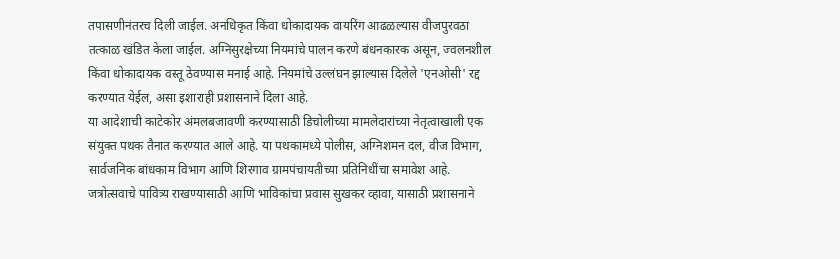तपासणीनंतरच दिली जाईल. अनधिकृत किंवा धोकादायक वायरिंग आढळल्यास वीजपुरवठा तत्काळ खंडित केला जाईल. अग्निसुरक्षेच्या नियमांचे पालन करणे बंधनकारक असून, ज्वलनशील किंवा धोकादायक वस्तू ठेवण्यास मनाई आहे. नियमांचे उल्लंघन झाल्यास दिलेले 'एनओसी' रद्द करण्यात येईल, असा इशाराही प्रशासनाने दिला आहे.
या आदेशाची काटेकोर अंमलबजावणी करण्यासाठी डिचोलीच्या मामलेदारांच्या नेतृत्वाखाली एक संयुक्त पथक तैनात करण्यात आले आहे. या पथकामध्ये पोलीस, अग्निशमन दल, वीज विभाग, सार्वजनिक बांधकाम विभाग आणि शिरगाव ग्रामपंचायतीच्या प्रतिनिधींचा समावेश आहे. जत्रोत्सवाचे पावित्र्य राखण्यासाठी आणि भाविकांचा प्रवास सुखकर व्हावा, यासाठी प्रशासनाने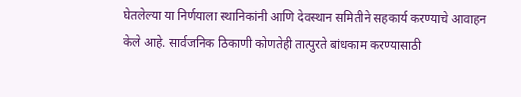घेतलेल्या या निर्णयाला स्थानिकांनी आणि देवस्थान समितीने सहकार्य करण्याचे आवाहन केले आहे. सार्वजनिक ठिकाणी कोणतेही तात्पुरते बांधकाम करण्यासाठी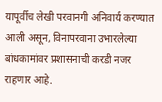यापूर्वीच लेखी परवानगी अनिवार्य करण्यात आली असून, विनापरवाना उभारलेल्या बांधकामांवर प्रशासनाची करडी नजर राहणार आहे.